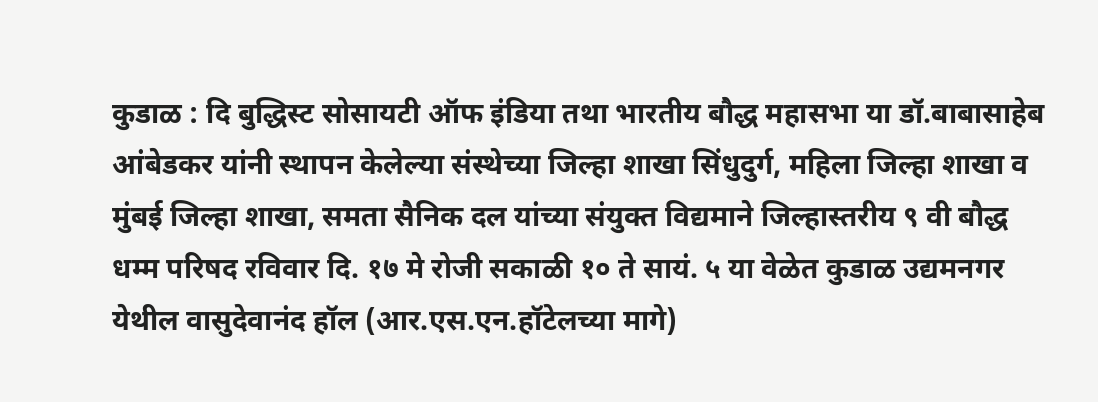कुडाळ : दि बुद्धिस्ट सोसायटी ऑफ इंडिया तथा भारतीय बौद्ध महासभा या डॉ.बाबासाहेब आंबेडकर यांनी स्थापन केलेल्या संस्थेच्या जिल्हा शाखा सिंधुदुर्ग, महिला जिल्हा शाखा व मुंबई जिल्हा शाखा, समता सैनिक दल यांच्या संयुक्त विद्यमाने जिल्हास्तरीय ९ वी बौद्ध धम्म परिषद रविवार दि. १७ मे रोजी सकाळी १० ते सायं. ५ या वेळेत कुडाळ उद्यमनगर येथील वासुदेवानंद हॉल (आर.एस.एन.हॉटेलच्या मागे)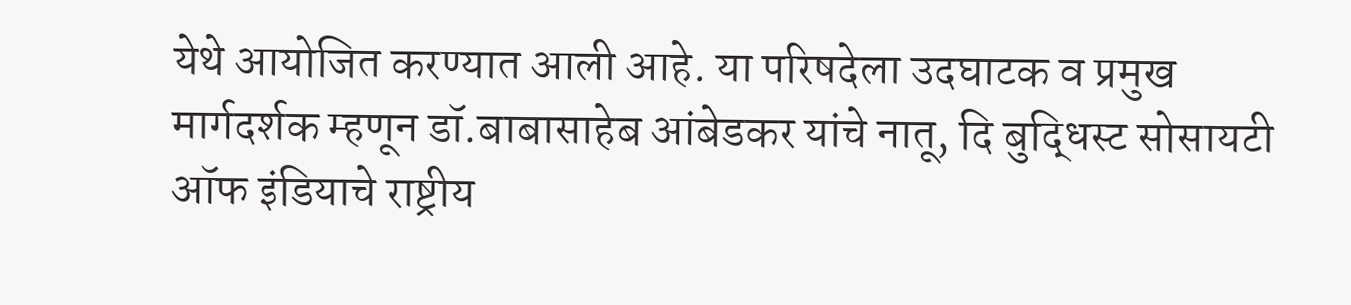येथे आयोजित करण्यात आली आहे. या परिषदेला उदघाटक व प्रमुख मार्गदर्शक म्हणून डॉ.बाबासाहेब आंबेडकर यांचे नातू, दि बुद्धिस्ट सोसायटी ऑफ इंडियाचे राष्ट्रीय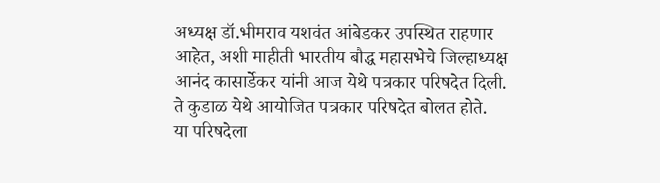अध्यक्ष डॉ.भीमराव यशवंत आंबेडकर उपस्थित राहणार आहेत, अशी माहीती भारतीय बौद्ध महासभेचे जिल्हाध्यक्ष आनंद कासार्डेकर यांनी आज येथे पत्रकार परिषदेत दिली. ते कुडाळ येथे आयोजित पत्रकार परिषदेत बोलत होते.
या परिषदेला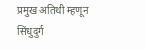प्रमुख अतिथी म्हणून सिंधुदुर्ग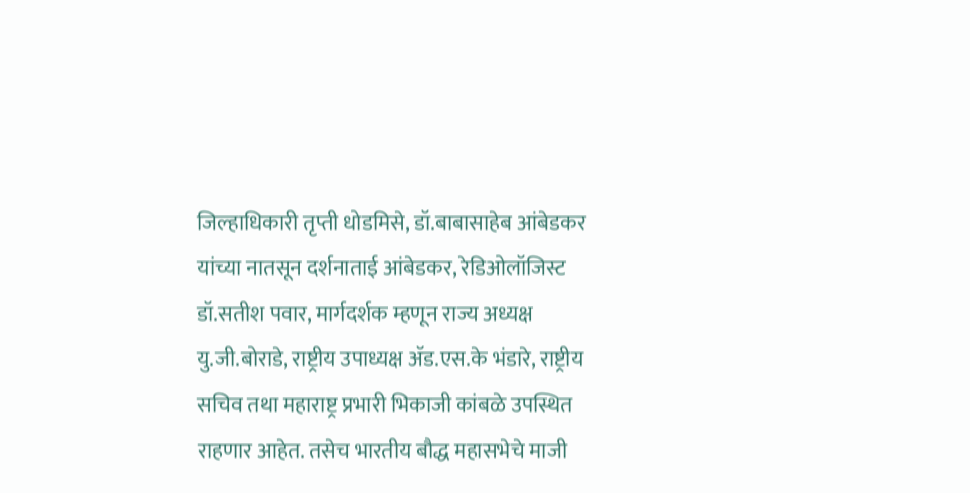जिल्हाधिकारी तृप्ती धोडमिसे, डॉ.बाबासाहेब आंबेडकर यांच्या नातसून दर्शनाताई आंबेडकर, रेडिओलॉजिस्ट डॉ.सतीश पवार, मार्गदर्शक म्हणून राज्य अध्यक्ष यु.जी.बोराडे, राष्ट्रीय उपाध्यक्ष ॲड.एस.के भंडारे, राष्ट्रीय सचिव तथा महाराष्ट्र प्रभारी भिकाजी कांबळे उपस्थित राहणार आहेत. तसेच भारतीय बौद्ध महासभेचे माजी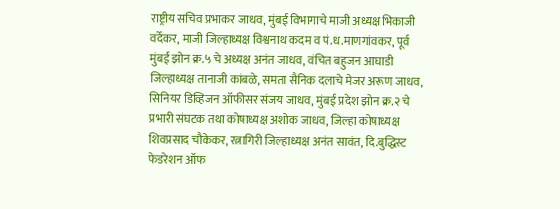राष्ट्रीय सचिव प्रभाकर जाधव, मुंबई विभागाचे माजी अध्यक्ष भिकाजी वर्देकर, माजी जिल्हाध्यक्ष विश्वनाथ कदम व पं.ध.माणगांवकर, पूर्व मुंबई झोन क्र.५ चे अध्यक्ष अनंत जाधव, वंचित बहुजन आघाडी जिल्हाध्यक्ष तानाजी कांबळे, समता सैनिक दलाचे मेजर अरूण जाधव, सिनियर डिव्हिजन ऑफीसर संजय जाधव, मुंबई प्रदेश झोन क्र.२ चे प्रभारी संघटक तथा कोषाध्यक्ष अशोक जाधव, जिल्हा कोषाध्यक्ष शिवप्रसाद चौकेकर, रत्नागिरी जिल्हाध्यक्ष अनंत सावंत, दि.बुद्धिस्ट फेडरेशन ऑफ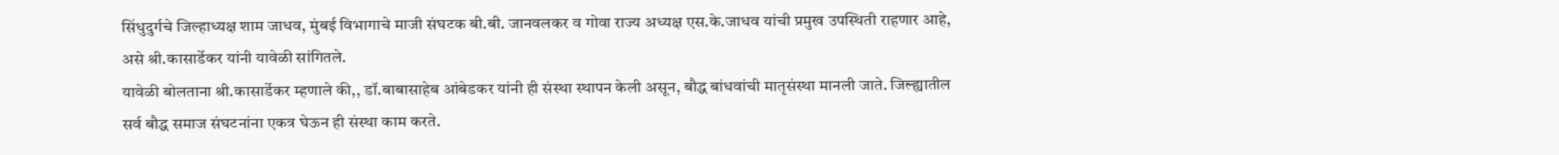सिंधुदुर्गचे जिल्हाध्यक्ष शाम जाधव, मुंबई विभागाचे माजी संघटक बी.बी. जानवलकर व गोवा राज्य अध्यक्ष एस.के.जाधव यांची प्रमुख उपस्थिती राहणार आहे, असे श्री.कासार्डेकर यांनी यावेळी सांगितले.
यावेळी बोलताना श्री.कासार्डेकर म्हणाले की,, डॉ.बाबासाहेब आंबेडकर यांनी ही संस्था स्थापन केली असून, बौद्ध बांधवांची मातृसंस्था मानली जाते. जिल्ह्यातील सर्व बौद्ध समाज संघटनांना एकत्र घेऊन ही संस्था काम करते.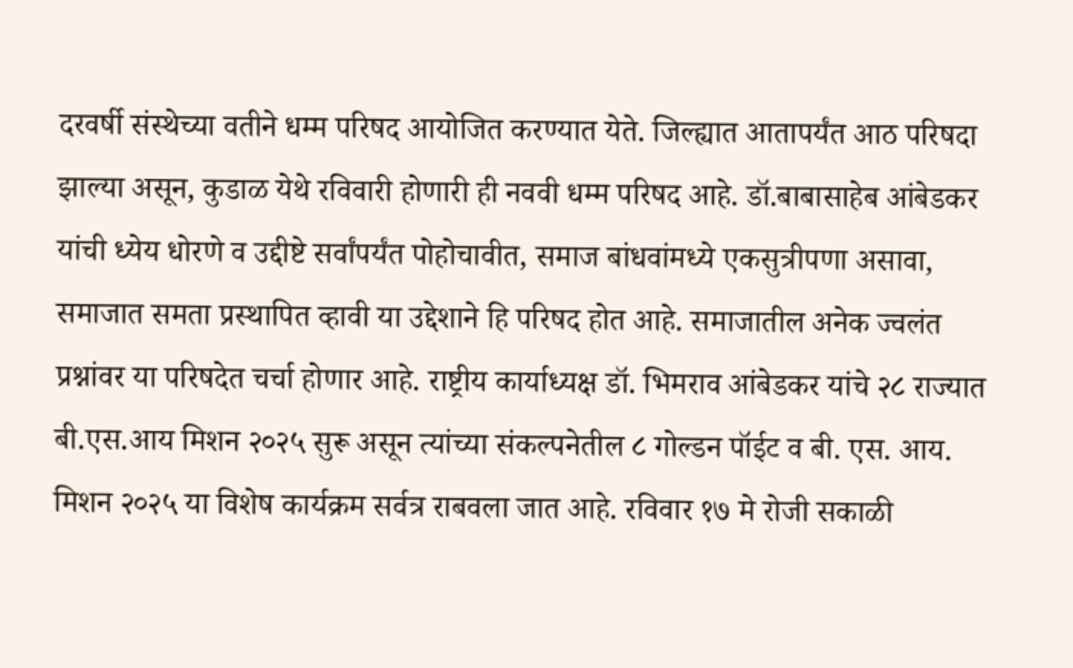दरवर्षी संस्थेच्या वतीने धम्म परिषद आयोजित करण्यात येते. जिल्ह्यात आतापर्यंत आठ परिषदा झाल्या असून, कुडाळ येथे रविवारी होणारी ही नववी धम्म परिषद आहे. डॉ.बाबासाहेब आंबेडकर यांची ध्येय धोरणे व उद्दीष्टे सर्वांपर्यंत पोहोचावीत, समाज बांधवांमध्ये एकसुत्रीपणा असावा, समाजात समता प्रस्थापित व्हावी या उद्देशाने हि परिषद होत आहे. समाजातील अनेक ज्वलंत प्रश्नांवर या परिषदेत चर्चा होणार आहे. राष्ट्रीय कार्याध्यक्ष डॉ. भिमराव आंबेडकर यांचे २८ राज्यात बी.एस.आय मिशन २०२५ सुरू असून त्यांच्या संकल्पनेतील ८ गोल्डन पॉईट व बी. एस. आय. मिशन २०२५ या विशेष कार्यक्रम सर्वत्र राबवला जात आहे. रविवार १७ मे रोजी सकाळी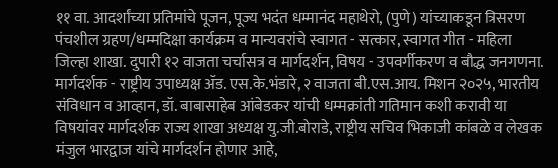११ वा. आदर्शांच्या प्रतिमांचे पूजन, पूज्य भदंत धम्मानंद महाथेरो, (पुणे) यांच्याकडून त्रिसरण पंचशील ग्रहण/धम्मदिक्षा कार्यक्रम व मान्यवरांचे स्वागत - सत्कार, स्वागत गीत - महिला जिल्हा शाखा. दुपारी १२ वाजता चर्चासत्र व मार्गदर्शन, विषय - उपवर्गीकरण व बौद्ध जनगणना. मार्गदर्शक - राष्ट्रीय उपाध्यक्ष ॲड. एस.के.भंडारे, २ वाजता बी.एस.आय. मिशन २०२५, भारतीय संविधान व आव्हान, डॉ. बाबासाहेब आंबेडकर यांची धम्मक्रांती गतिमान कशी करावी या विषयांवर मार्गदर्शक राज्य शाखा अध्यक्ष यु.जी.बोराडे, राष्ट्रीय सचिव भिकाजी कांबळे व लेखक मंजुल भारद्वाज यांचे मार्गदर्शन होणार आहे,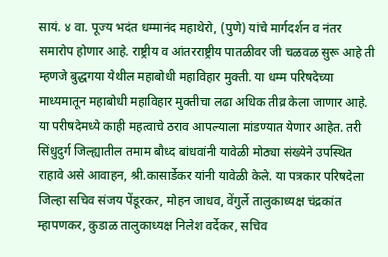सायं. ४ वा. पूज्य भदंत धम्मानंद महाथेरो, (पुणे) यांचे मार्गदर्शन व नंतर समारोप होणार आहे. राष्ट्रीय व आंतरराष्ट्रीय पातळीवर जी चळवळ सुरू आहे ती म्हणजे बुद्धगया येथील महाबोधी महाविहार मुक्ती. या धम्म परिषदेच्या माध्यमातून महाबोधी महाविहार मुक्तीचा लढा अधिक तीव्र केला जाणार आहे. या परीषदेमध्ये काही महत्वाचे ठराव आपल्याला मांडण्यात येणार आहेत. तरी सिंधुदुर्ग जिल्ह्यातील तमाम बौध्द बांधवांनी यावेळी मोठ्या संख्येने उपस्थित राहावे असे आवाहन, श्री.कासार्डेकर यांनी यावेळी केले. या पत्रकार परिषदेला जिल्हा सचिव संजय पेंडूरकर, मोहन जाधव, वेंगुर्ले तालुकाध्यक्ष चंद्रकांत म्हापणकर, कुडाळ तालुकाध्यक्ष निलेश वर्देकर, सचिव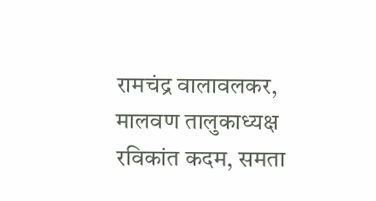रामचंद्र वालावलकर, मालवण तालुकाध्यक्ष रविकांत कदम, समता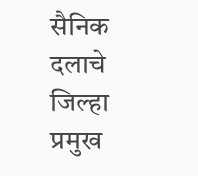सैनिक दलाचे जिल्हा प्रमुख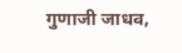गुणाजी जाधव,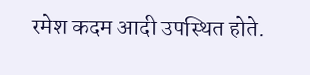रमेश कदम आदी उपस्थित होते.